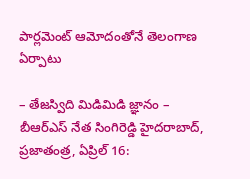పార్లమెంట్ ఆమోదంతోనే తెలంగాణ ఏర్పాటు

– తేజస్విది మిడిమిడి జ్ఞానం – బీఆర్ఎస్ నేత సింగిరెడ్డి హైదరాబాద్, ప్రజాతంత్ర, ఏప్రిల్ 16: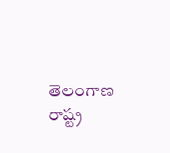తెలంగాణ రాష్ట్ర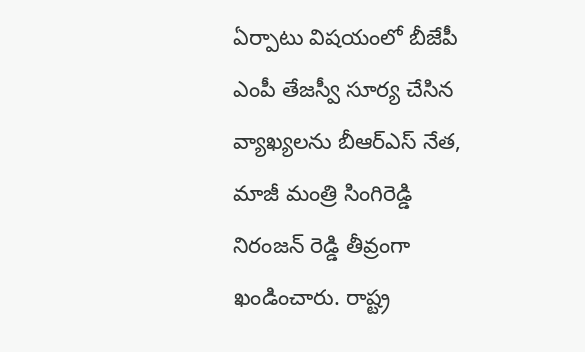ఏర్పాటు విషయంలో బీజేపీ ఎంపీ తేజస్వీ సూర్య చేసిన వ్యాఖ్యలను బీఆర్ఎస్ నేత, మాజీ మంత్రి సింగిరెడ్డి నిరంజన్ రెడ్డి తీవ్రంగా ఖండించారు. రాష్ట్ర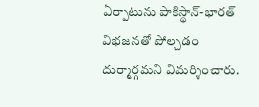ఏర్పాటును పాకిస్థాన్-భారత్ విభజనతో పోల్చడం దుర్మార్గమని విమర్శించారు.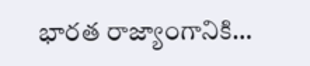భారత రాజ్యాంగానికి…